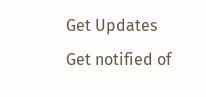Get Updates
Get notified of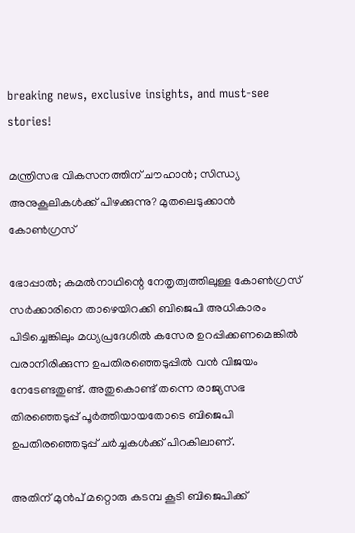breaking news, exclusive insights, and must-see stories!

മന്ത്രിസഭ വികസനത്തിന് ചൗഹാൻ; സിന്ധ്യ അനുകൂലികള്‍ക്ക് പിഴക്കുന്നു? മുതലെടുക്കാൻ കോൺഗ്രസ്

ഭോപ്പാൽ; കമൽനാഥിന്റെ നേതൃത്വത്തിലുള്ള കോൺഗ്രസ് സർക്കാരിനെ താഴെയിറക്കി ബിജെപി അധികാരം പിടിച്ചെങ്കിലും മധ്യപ്രദേശിൽ കസേര ഉറപ്പിക്കണമെങ്കിൽ വരാനിരിക്കുന്ന ഉപതിരഞ്ഞെടുപ്പിൽ വൻ വിജയം നേടേണ്ടതുണ്ട്. അതുകൊണ്ട് തന്നെ രാജ്യസഭ തിരഞ്ഞെടുപ്പ് പൂർത്തിയായതോടെ ബിജെപി ഉപതിരഞ്ഞെടുപ്പ് ചർച്ചകൾക്ക് പിറകിലാണ്.

അതിന് മുൻപ് മറ്റൊരു കടമ്പ കൂടി ബിജെപിക്ക്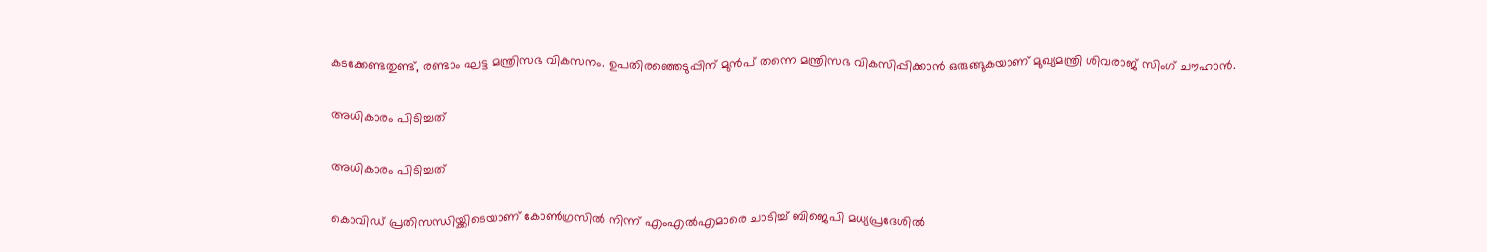കടക്കേണ്ടതുണ്ട്, രണ്ടാം ഘട്ട മന്ത്രിസഭ വികസനം. ഉപതിരഞ്ഞെടുപ്പിന് മുൻപ് തന്നെ മന്ത്രിസഭ വികസിപ്പിക്കാൻ ഒരുങ്ങുകയാണ് മുഖ്യമന്ത്രി ശിവരാജ് സിംഗ് ചൗഹാൻ.

അധികാരം പിടിച്ചത്

അധികാരം പിടിച്ചത്

കൊവിഡ് പ്രതിസന്ധിയ്ക്കിടെയാണ് കോൺഗ്രസിൽ നിന്ന് എംഎൽഎമാരെ ചാടിച്ച് ബിജെപി മധ്യപ്രദേശിൽ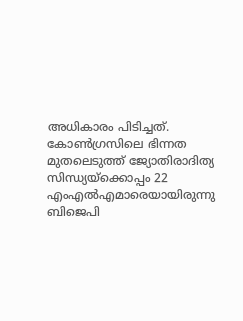അധികാരം പിടിച്ചത്. കോൺഗ്രസിലെ ഭിന്നത മുതലെടുത്ത് ജ്യോതിരാദിത്യ സിന്ധ്യയ്ക്കൊപ്പം 22 എംഎൽഎമാരെയായിരുന്നു ബിജെപി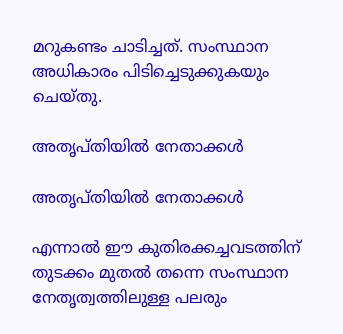മറുകണ്ടം ചാടിച്ചത്. സംസ്ഥാന അധികാരം പിടിച്ചെടുക്കുകയും ചെയ്തു.

അതൃപ്തിയിൽ നേതാക്കൾ

അതൃപ്തിയിൽ നേതാക്കൾ

എന്നാൽ ഈ കുതിരക്കച്ചവടത്തിന് തുടക്കം മുതൽ തന്നെ സംസ്ഥാന നേതൃത്വത്തിലുള്ള പലരും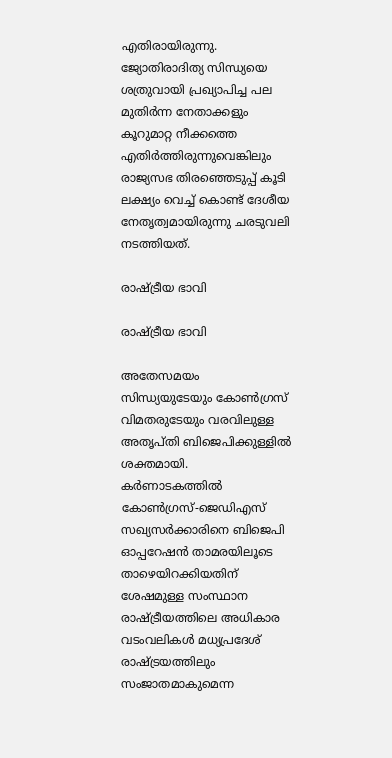എതിരായിരുന്നു. ജ്യോതിരാദിത്യ സിന്ധ്യയെ ശത്രുവായി പ്രഖ്യാപിച്ച പല മുതിർന്ന നേതാക്കളും കൂറുമാറ്റ നീക്കത്തെ എതിർത്തിരുന്നുവെങ്കിലും രാജ്യസഭ തിരഞ്ഞെടുപ്പ് കൂടി ലക്ഷ്യം വെച്ച് കൊണ്ട് ദേശീയ നേതൃത്വമായിരുന്നു ചരടുവലി നടത്തിയത്.

രാഷ്ട്രീയ ഭാവി

രാഷ്ട്രീയ ഭാവി

അതേസമയം സിന്ധ്യയുടേയും കോൺഗ്രസ് വിമതരുടേയും വരവിലുള്ള അതൃപ്തി ബിജെപിക്കുള്ളിൽ ശക്തമായി. കർണാടകത്തിൽ കോൺഗ്രസ്-ജെഡിഎസ് സഖ്യസർക്കാരിനെ ബിജെപി ഓപ്പറേഷൻ താമരയിലൂടെ താഴെയിറക്കിയതിന് ശേഷമുള്ള സംസ്ഥാന രാഷ്ട്രീയത്തിലെ അധികാര വടംവലികൾ മധ്യപ്രദേശ് രാഷ്ട്രയത്തിലും സംജാതമാകുമെന്ന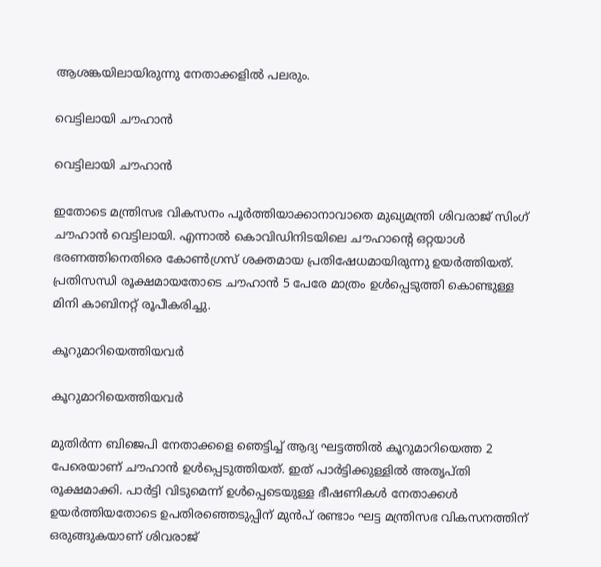ആശങ്കയിലായിരുന്നു നേതാക്കളിൽ പലരും.

വെട്ടിലായി ചൗഹാൻ

വെട്ടിലായി ചൗഹാൻ

ഇതോടെ മന്ത്രിസഭ വികസനം പൂർത്തിയാക്കാനാവാതെ മുഖ്യമന്ത്രി ശിവരാജ് സിംഗ് ചൗഹാൻ വെട്ടിലായി. എന്നാൽ കൊവിഡിനിടയിലെ ചൗഹാന്റെ ഒറ്റയാൾ ഭരണത്തിനെതിരെ കോൺഗ്രസ് ശക്തമായ പ്രതിഷേധമായിരുന്നു ഉയർത്തിയത്. പ്രതിസന്ധി രൂക്ഷമായതോടെ ചൗഹാൻ 5 പേരേ മാത്രം ഉൾപ്പെടുത്തി കൊണ്ടുള്ള മിനി കാബിനറ്റ് രൂപീകരിച്ചു.

കൂറുമാറിയെത്തിയവർ

കൂറുമാറിയെത്തിയവർ

മുതിർന്ന ബിജെപി നേതാക്കളെ ഞെട്ടിച്ച് ആദ്യ ഘട്ടത്തിൽ കൂറുമാറിയെത്ത 2 പേരെയാണ് ചൗഹാൻ ഉൾപ്പെടുത്തിയത്. ഇത് പാർട്ടിക്കുള്ളിൽ അതൃപ്തി രൂക്ഷമാക്കി. പാർട്ടി വിടുമെന്ന് ഉൾപ്പെടെയുള്ള ഭീഷണികൾ നേതാക്കൾ ഉയർത്തിയതോടെ ഉപതിരഞ്ഞെടുപ്പിന് മുൻപ് രണ്ടാം ഘട്ട മന്ത്രിസഭ വികസനത്തിന് ഒരുങ്ങുകയാണ് ശിവരാജ്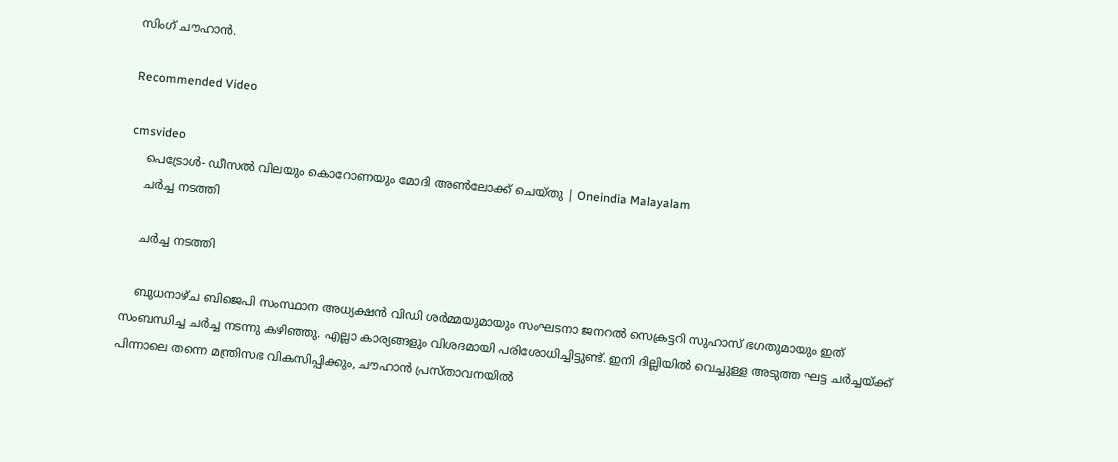സിംഗ് ചൗഹാൻ.

Recommended Video

cmsvideo
    പെട്രോൾ- ഡീസൽ വിലയും കൊറോണയും മോദി അൺലോക്ക് ചെയ്തു | Oneindia Malayalam
    ചർച്ച നടത്തി

    ചർച്ച നടത്തി

    ബുധനാഴ്ച ബിജെപി സംസ്ഥാന അധ്യക്ഷൻ വിഡി ശർമ്മയുമായും സംഘടനാ ജനറൽ സെക്രട്ടറി സുഹാസ് ഭഗതുമായും ഇത് സംബന്ധിച്ച ചർച്ച നടന്നു കഴിഞ്ഞു. എല്ലാ കാര്യങ്ങളും വിശദമായി പരിശോധിച്ചിട്ടുണ്ട്. ഇനി ദില്ലിയിൽ വെച്ചുള്ള അടുത്ത ഘട്ട ചർച്ചയ്ക്ക് പിന്നാലെ തന്നെ മന്ത്രിസഭ വികസിപ്പിക്കും, ചൗഹാൻ പ്രസ്താവനയിൽ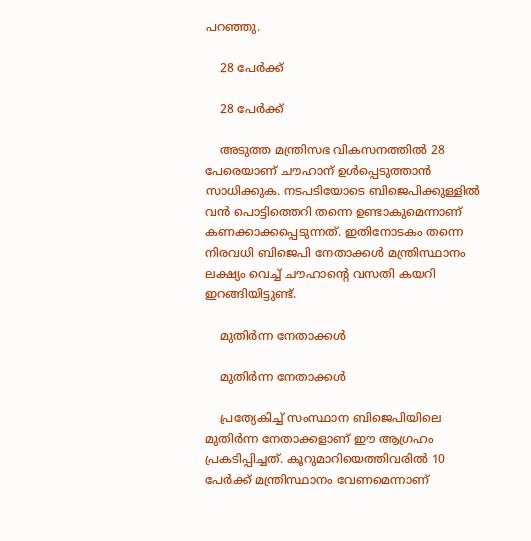പറഞ്ഞു.

    28 പേർക്ക്

    28 പേർക്ക്

    അടുത്ത മന്ത്രിസഭ വികസനത്തിൽ 28 പേരെയാണ് ചൗഹാന് ഉൾപ്പെടുത്താൻ സാധിക്കുക. നടപടിയോടെ ബിജെപിക്കുള്ളിൽ വൻ പൊട്ടിത്തെറി തന്നെ ഉണ്ടാകുമെന്നാണ് കണക്കാക്കപ്പെടുന്നത്. ഇതിനോടകം തന്നെ നിരവധി ബിജെപി നേതാക്കൾ മന്ത്രിസ്ഥാനം ലക്ഷ്യം വെച്ച് ചൗഹാന്റെ വസതി കയറി ഇറങ്ങിയിട്ടുണ്ട്.

    മുതിർന്ന നേതാക്കൾ

    മുതിർന്ന നേതാക്കൾ

    പ്രത്യേകിച്ച് സംസ്ഥാന ബിജെപിയിലെ മുതിർന്ന നേതാക്കളാണ് ഈ ആഗ്രഹം പ്രകടിപ്പിച്ചത്. കൂറുമാറിയെത്തിവരിൽ 10 പേർക്ക് മന്ത്രിസ്ഥാനം വേണമെന്നാണ്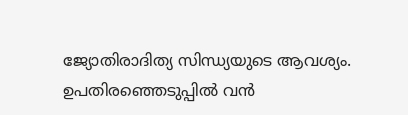ജ്യോതിരാദിത്യ സിന്ധ്യയുടെ ആവശ്യം. ഉപതിരഞ്ഞെടുപ്പിൽ വൻ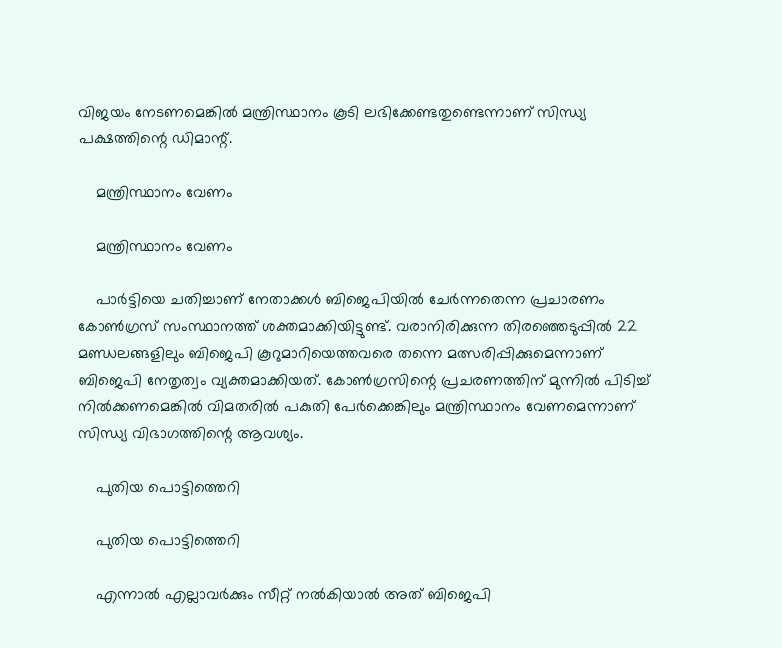വിജയം നേടണമെങ്കിൽ മന്ത്രിസ്ഥാനം കൂടി ലഭിക്കേണ്ടതുണ്ടെന്നാണ് സിന്ധ്യ പക്ഷത്തിന്റെ ഡിമാന്റ്.

    മന്ത്രിസ്ഥാനം വേണം

    മന്ത്രിസ്ഥാനം വേണം

    പാർട്ടിയെ ചതിച്ചാണ് നേതാക്കൾ ബിജെപിയിൽ ചേർന്നതെന്ന പ്രചാരണം കോൺഗ്രസ് സംസ്ഥാനത്ത് ശക്തമാക്കിയിട്ടുണ്ട്. വരാനിരിക്കുന്ന തിരഞ്ഞെടുപ്പിൽ 22 മണ്ഡലങ്ങളിലും ബിജെപി കൂറുമാറിയെത്തവരെ തന്നെ മത്സരിപ്പിക്കുമെന്നാണ് ബിജെപി നേതൃത്വം വ്യക്തമാക്കിയത്. കോൺഗ്രസിന്റെ പ്രചരണത്തിന് മുന്നിൽ പിടിച്ച് നിൽക്കണമെങ്കിൽ വിമതരിൽ പകുതി പേർക്കെങ്കിലും മന്ത്രിസ്ഥാനം വേണമെന്നാണ് സിന്ധ്യ വിഭാഗത്തിന്റെ ആവശ്യം.

    പുതിയ പൊട്ടിത്തെറി

    പുതിയ പൊട്ടിത്തെറി

    എന്നാൽ എല്ലാവർക്കും സീറ്റ് നൽകിയാൽ അത് ബിജെപി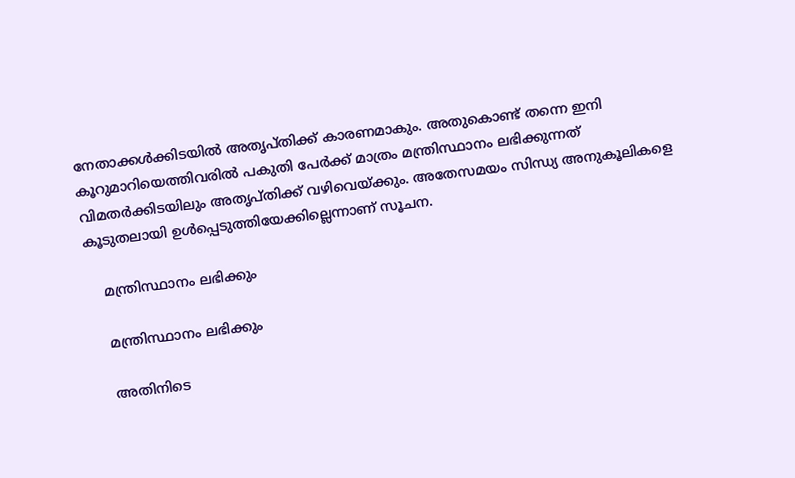നേതാക്കൾക്കിടയിൽ അതൃപ്തിക്ക് കാരണമാകും. അതുകൊണ്ട് തന്നെ ഇനി കൂറുമാറിയെത്തിവരിൽ പകുതി പേർക്ക് മാത്രം മന്ത്രിസ്ഥാനം ലഭിക്കുന്നത് വിമതര്‍ക്കിടയിലും അതൃപ്തിക്ക് വഴിവെയ്ക്കും. അതേസമയം സിന്ധ്യ അനുകൂലികളെ കൂടുതലായി ഉൾപ്പെടുത്തിയേക്കില്ലെന്നാണ് സൂചന.

    മന്ത്രിസ്ഥാനം ലഭിക്കും

    മന്ത്രിസ്ഥാനം ലഭിക്കും

    അതിനിടെ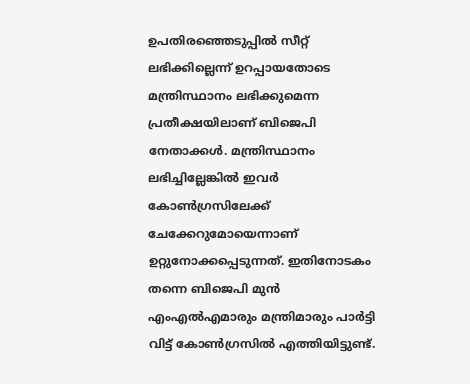ഉപതിരഞ്ഞെടുപ്പിൽ സീറ്റ് ലഭിക്കില്ലെന്ന് ഉറപ്പായതോടെ മന്ത്രിസ്ഥാനം ലഭിക്കുമെന്ന പ്രതീക്ഷയിലാണ് ബിജെപി നേതാക്കൾ. മന്ത്രിസ്ഥാനം ലഭിച്ചില്ലേങ്കിൽ ഇവർ കോൺഗ്രസിലേക്ക് ചേക്കേറുമോയെന്നാണ് ഉറ്റുനോക്കപ്പെടുന്നത്. ഇതിനോടകം തന്നെ ബിജെപി മുൻ എംഎൽഎമാരും മന്ത്രിമാരും പാർട്ടി വിട്ട് കോൺഗ്രസിൽ എത്തിയിട്ടുണ്ട്.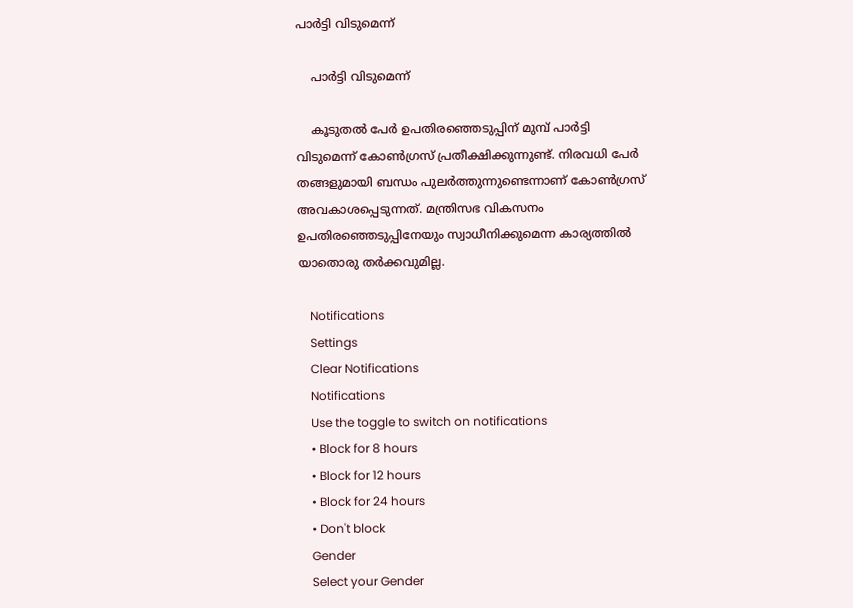പാർട്ടി വിടുമെന്ന്

    പാർട്ടി വിടുമെന്ന്

    കൂടുതൽ പേർ ഉപതിരഞ്ഞെടുപ്പിന് മുമ്പ് പാർട്ടി വിടുമെന്ന് കോൺഗ്രസ് പ്രതീക്ഷിക്കുന്നുണ്ട്. നിരവധി പേർ തങ്ങളുമായി ബന്ധം പുലർത്തുന്നുണ്ടെന്നാണ് കോൺഗ്രസ് അവകാശപ്പെടുന്നത്. മന്ത്രിസഭ വികസനം ഉപതിരഞ്ഞെടുപ്പിനേയും സ്വാധീനിക്കുമെന്ന കാര്യത്തിൽ യാതൊരു തർക്കവുമില്ല.

    Notifications
    Settings
    Clear Notifications
    Notifications
    Use the toggle to switch on notifications
    • Block for 8 hours
    • Block for 12 hours
    • Block for 24 hours
    • Don't block
    Gender
    Select your Gender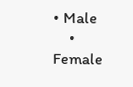• Male
    • Female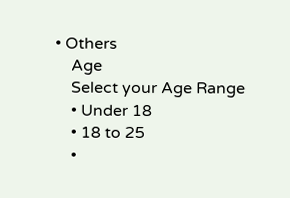• Others
    Age
    Select your Age Range
    • Under 18
    • 18 to 25
    •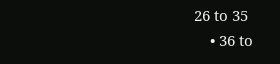26 to 35
    • 36 to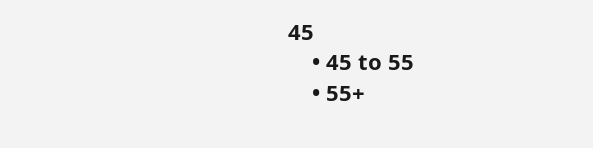45
    • 45 to 55
    • 55+